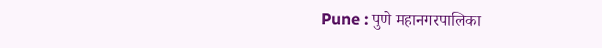Pune : पुणे महानगरपालिका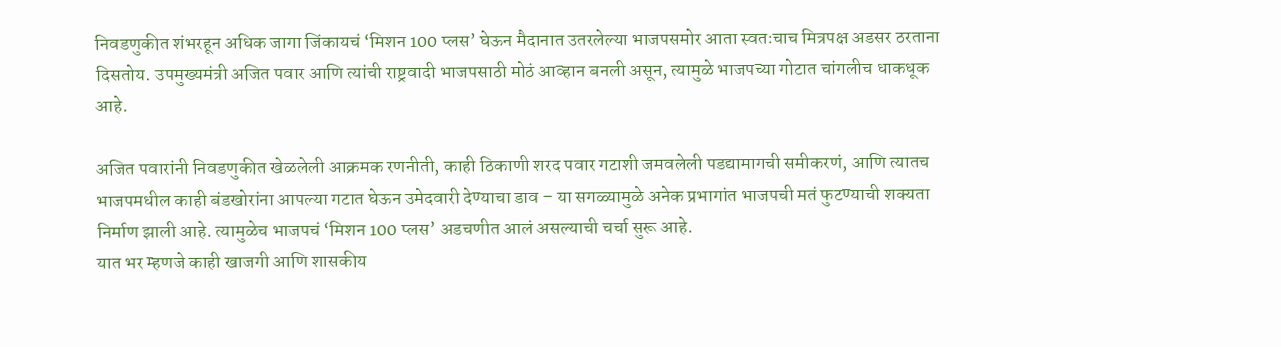निवडणुकीत शंभरहून अधिक जागा जिंकायचं ‘मिशन 100 प्लस’ घेऊन मैदानात उतरलेल्या भाजपसमोर आता स्वतःचाच मित्रपक्ष अडसर ठरताना दिसतोय. उपमुख्यमंत्री अजित पवार आणि त्यांची राष्ट्रवादी भाजपसाठी मोठं आव्हान बनली असून, त्यामुळे भाजपच्या गोटात चांगलीच धाकधूक आहे.

अजित पवारांनी निवडणुकीत खेळलेली आक्रमक रणनीती, काही ठिकाणी शरद पवार गटाशी जमवलेली पडद्यामागची समीकरणं, आणि त्यातच भाजपमधील काही बंडखोरांना आपल्या गटात घेऊन उमेदवारी देण्याचा डाव – या सगळ्यामुळे अनेक प्रभागांत भाजपची मतं फुटण्याची शक्यता निर्माण झाली आहे. त्यामुळेच भाजपचं ‘मिशन 100 प्लस’ अडचणीत आलं असल्याची चर्चा सुरू आहे.
यात भर म्हणजे काही खाजगी आणि शासकीय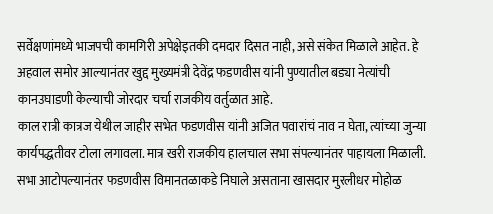सर्वेक्षणांमध्ये भाजपची कामगिरी अपेक्षेइतकी दमदार दिसत नाही, असे संकेत मिळाले आहेत. हे अहवाल समोर आल्यानंतर खुद्द मुख्यमंत्री देवेंद्र फडणवीस यांनी पुण्यातील बड्या नेत्यांची कानउघाडणी केल्याची जोरदार चर्चा राजकीय वर्तुळात आहे.
काल रात्री कात्रज येथील जाहीर सभेत फडणवीस यांनी अजित पवारांचं नाव न घेता, त्यांच्या जुन्या कार्यपद्धतीवर टोला लगावला. मात्र खरी राजकीय हालचाल सभा संपल्यानंतर पाहायला मिळाली.
सभा आटोपल्यानंतर फडणवीस विमानतळाकडे निघाले असताना खासदार मुरलीधर मोहोळ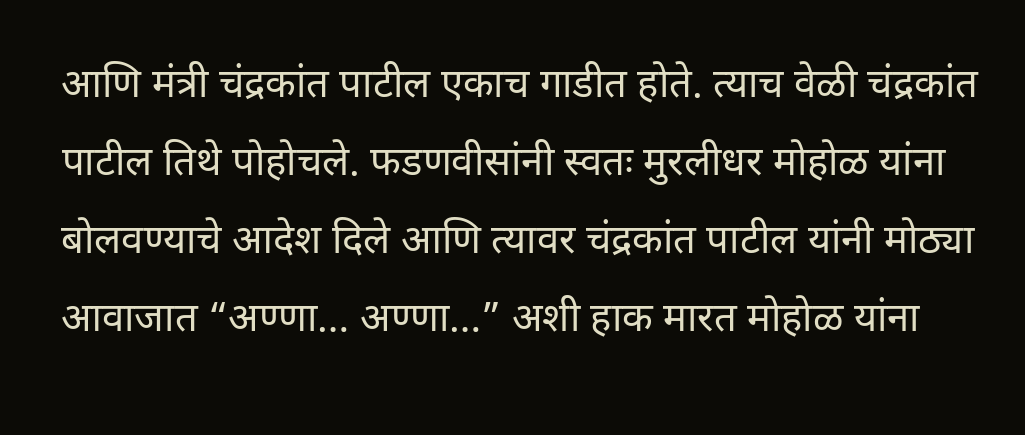आणि मंत्री चंद्रकांत पाटील एकाच गाडीत होते. त्याच वेळी चंद्रकांत पाटील तिथे पोहोचले. फडणवीसांनी स्वतः मुरलीधर मोहोळ यांना बोलवण्याचे आदेश दिले आणि त्यावर चंद्रकांत पाटील यांनी मोठ्या आवाजात “अण्णा… अण्णा…” अशी हाक मारत मोहोळ यांना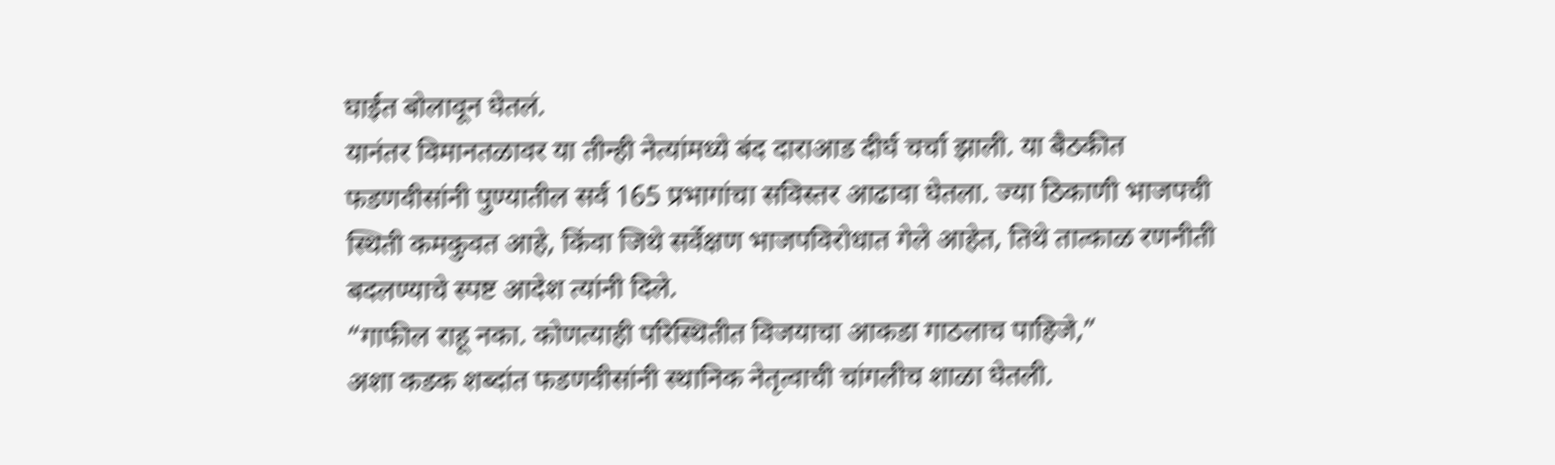घाईत बोलावून घेतलं.
यानंतर विमानतळावर या तीन्ही नेत्यांमध्ये बंद दाराआड दीर्घ चर्चा झाली. या बैठकीत फडणवीसांनी पुण्यातील सर्व 165 प्रभागांचा सविस्तर आढावा घेतला. ज्या ठिकाणी भाजपची स्थिती कमकुवत आहे, किंवा जिथे सर्वेक्षण भाजपविरोधात गेले आहेत, तिथे तात्काळ रणनीती बदलण्याचे स्पष्ट आदेश त्यांनी दिले.
“गाफील राहू नका. कोणत्याही परिस्थितीत विजयाचा आकडा गाठलाच पाहिजे,”
अशा कडक शब्दांत फडणवीसांनी स्थानिक नेतृत्वाची चांगलीच शाळा घेतली.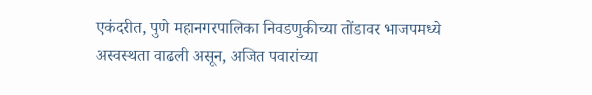एकंदरीत, पुणे महानगरपालिका निवडणुकीच्या तोंडावर भाजपमध्ये अस्वस्थता वाढली असून, अजित पवारांच्या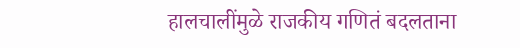हालचालींमुळे राजकीय गणितं बदलताना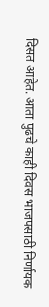दिसत आहेत. आता पुढचे काही दिवस भाजपसाठी निर्णायक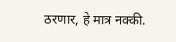ठरणार, हे मात्र नक्की.